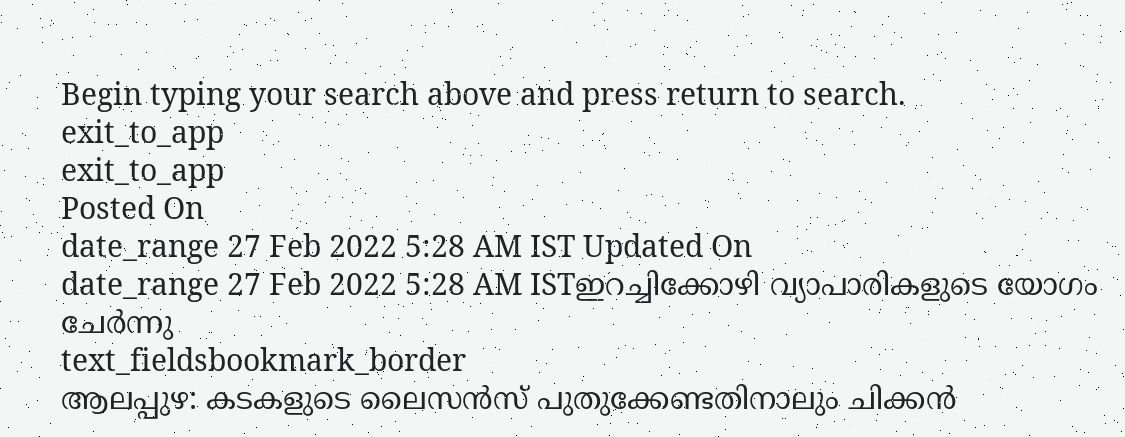Begin typing your search above and press return to search.
exit_to_app
exit_to_app
Posted On
date_range 27 Feb 2022 5:28 AM IST Updated On
date_range 27 Feb 2022 5:28 AM ISTഇറച്ചിക്കോഴി വ്യാപാരികളുടെ യോഗം ചേർന്നു
text_fieldsbookmark_border
ആലപ്പുഴ: കടകളുടെ ലൈസൻസ് പുതുക്കേണ്ടതിനാലും ചിക്കൻ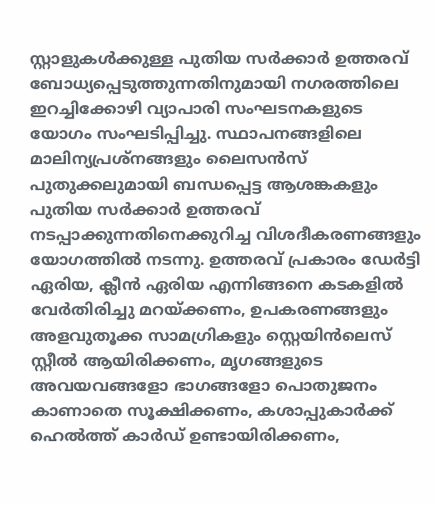സ്റ്റാളുകൾക്കുള്ള പുതിയ സർക്കാർ ഉത്തരവ് ബോധ്യപ്പെടുത്തുന്നതിനുമായി നഗരത്തിലെ ഇറച്ചിക്കോഴി വ്യാപാരി സംഘടനകളുടെ യോഗം സംഘടിപ്പിച്ചു. സ്ഥാപനങ്ങളിലെ മാലിന്യപ്രശ്നങ്ങളും ലൈസൻസ് പുതുക്കലുമായി ബന്ധപ്പെട്ട ആശങ്കകളും പുതിയ സർക്കാർ ഉത്തരവ് നടപ്പാക്കുന്നതിനെക്കുറിച്ച വിശദീകരണങ്ങളും യോഗത്തിൽ നടന്നു. ഉത്തരവ് പ്രകാരം ഡേർട്ടി ഏരിയ, ക്ലീൻ ഏരിയ എന്നിങ്ങനെ കടകളിൽ വേർതിരിച്ചു മറയ്ക്കണം, ഉപകരണങ്ങളും അളവുതൂക്ക സാമഗ്രികളും സ്റ്റെയിൻലെസ് സ്റ്റീൽ ആയിരിക്കണം, മൃഗങ്ങളുടെ അവയവങ്ങളോ ഭാഗങ്ങളോ പൊതുജനം കാണാതെ സൂക്ഷിക്കണം, കശാപ്പുകാർക്ക് ഹെൽത്ത് കാർഡ് ഉണ്ടായിരിക്കണം,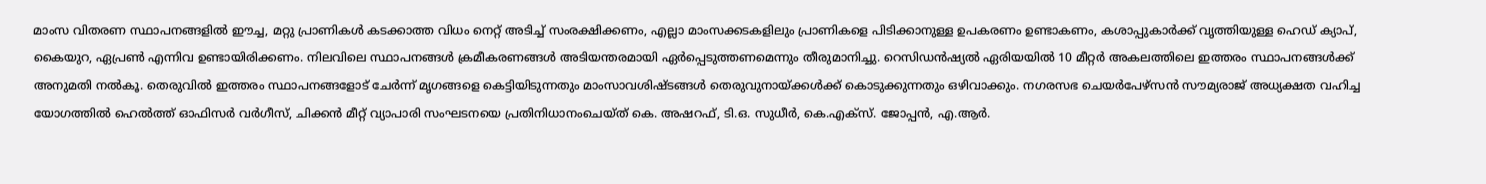മാംസ വിതരണ സ്ഥാപനങ്ങളിൽ ഈച്ച, മറ്റു പ്രാണികൾ കടക്കാത്ത വിധം നെറ്റ് അടിച്ച് സംരക്ഷിക്കണം, എല്ലാ മാംസക്കടകളിലും പ്രാണികളെ പിടിക്കാനുള്ള ഉപകരണം ഉണ്ടാകണം, കശാപ്പുകാർക്ക് വൃത്തിയുള്ള ഹെഡ് ക്യാപ്, കൈയുറ, ഏപ്രൺ എന്നിവ ഉണ്ടായിരിക്കണം. നിലവിലെ സ്ഥാപനങ്ങൾ ക്രമീകരണങ്ങൾ അടിയന്തരമായി ഏർപ്പെടുത്തണമെന്നും തീരുമാനിച്ചു. റെസിഡൻഷ്യൽ ഏരിയയിൽ 10 മീറ്റർ അകലത്തിലെ ഇത്തരം സ്ഥാപനങ്ങൾക്ക് അനുമതി നൽകൂ. തെരുവിൽ ഇത്തരം സ്ഥാപനങ്ങളോട് ചേർന്ന് മൃഗങ്ങളെ കെട്ടിയിടുന്നതും മാംസാവശിഷ്ടങ്ങൾ തെരുവുനായ്ക്കൾക്ക് കൊടുക്കുന്നതും ഒഴിവാക്കും. നഗരസഭ ചെയർപേഴ്സൻ സൗമ്യരാജ് അധ്യക്ഷത വഹിച്ച യോഗത്തിൽ ഹെൽത്ത് ഓഫിസർ വർഗീസ്, ചിക്കൻ മീറ്റ് വ്യാപാരി സംഘടനയെ പ്രതിനിധാനംചെയ്ത് കെ. അഷറഫ്, ടി.ഒ. സുധീർ, കെ.എക്സ്. ജോപ്പൻ, എ.ആർ.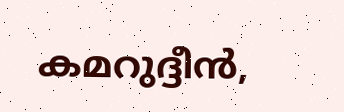കമറുദ്ദീൻ,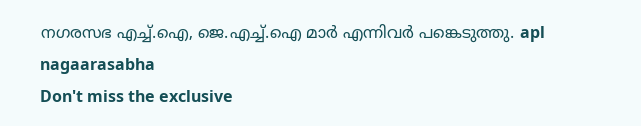നഗരസഭ എച്ച്.ഐ, ജെ.എച്ച്.ഐ മാർ എന്നിവർ പങ്കെടുത്തു. apl nagaarasabha
Don't miss the exclusive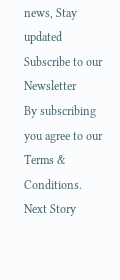news, Stay updated
Subscribe to our Newsletter
By subscribing you agree to our Terms & Conditions.
Next Story